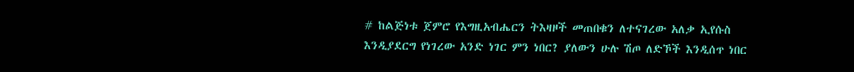# ከልጅነቱ ጀምሮ የእግዚአብሔርን ትእዛዞች መጠበቁን ለተናገረው አለቃ ኢየሱስ እንዲያደርግ የነገረው አንድ ነገር ምን ነበር? ያለውን ሁሉ ሽጦ ለድኾች እንዲሰጥ ነበር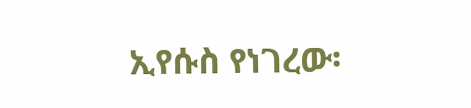ኢየሱስ የነገረው፡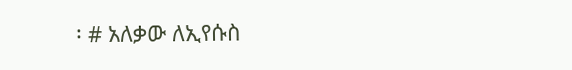፡ # አለቃው ለኢየሱስ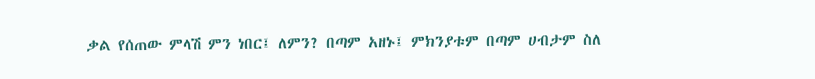ቃል የሰጠው ምላሽ ምን ነበር፤ ለምን? በጣም አዘኑ፤ ምክንያቱም በጣም ሀብታም ስለ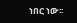ነበር ነው፡፡